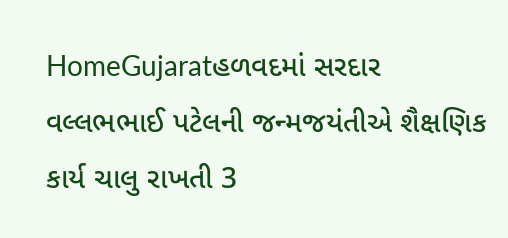HomeGujaratહળવદમાં સરદાર વલ્લભભાઈ પટેલની જન્મજયંતીએ શૈક્ષણિક કાર્ય ચાલુ રાખતી 3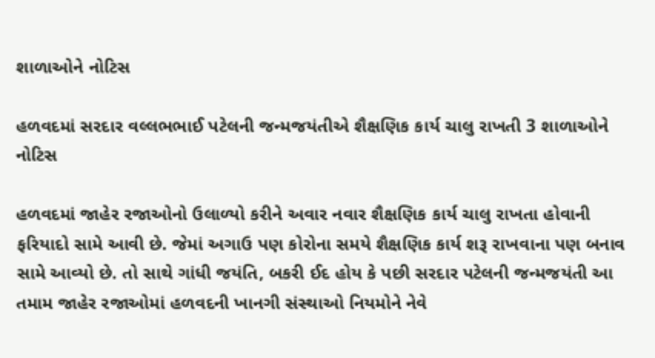શાળાઓને નોટિસ

હળવદમાં સરદાર વલ્લભભાઈ પટેલની જન્મજયંતીએ શૈક્ષણિક કાર્ય ચાલુ રાખતી 3 શાળાઓને નોટિસ

હળવદમાં જાહેર રજાઓનો ઉલાળ્યો કરીને અવાર નવાર શૈક્ષણિક કાર્ય ચાલુ રાખતા હોવાની ફરિયાદો સામે આવી છે. જેમાં અગાઉ પણ કોરોના સમયે શૈક્ષણિક કાર્ય શરૂ રાખવાના પણ બનાવ સામે આવ્યો છે. તો સાથે ગાંધી જયંતિ, બકરી ઈદ હોય કે પછી સરદાર પટેલની જન્મજયંતી આ તમામ જાહેર રજાઓમાં હળવદની ખાનગી સંસ્થાઓ નિયમોને નેવે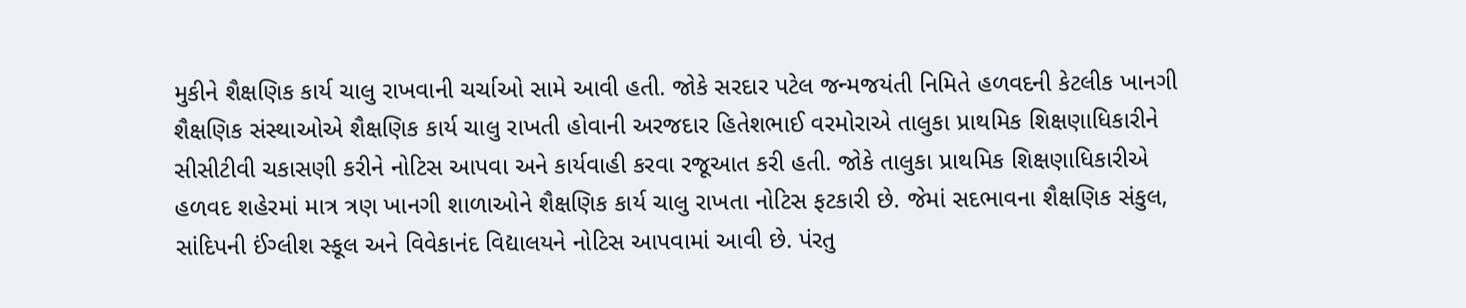મુકીને શૈક્ષણિક કાર્ય ચાલુ રાખવાની ચર્ચાઓ સામે આવી હતી. જોકે સરદાર પટેલ જન્મજયંતી નિમિતે હળવદની કેટલીક ખાનગી શૈક્ષણિક સંસ્થાઓએ શૈક્ષણિક કાર્ય ચાલુ રાખતી હોવાની અરજદાર હિતેશભાઈ વરમોરાએ તાલુકા પ્રાથમિક શિક્ષણાધિકારીને સીસીટીવી ચકાસણી કરીને નોટિસ આપવા અને કાર્યવાહી કરવા રજૂઆત કરી હતી. જોકે તાલુકા પ્રાથમિક શિક્ષણાધિકારીએ હળવદ શહેરમાં માત્ર ત્રણ ખાનગી શાળાઓને શૈક્ષણિક કાર્ય ચાલુ રાખતા નોટિસ ફટકારી છે. જેમાં સદભાવના શૈક્ષણિક સંકુલ, સાંદિપની ઈંગ્લીશ સ્કૂલ અને વિવેકાનંદ વિદ્યાલયને નોટિસ આપવામાં આવી છે. પંરતુ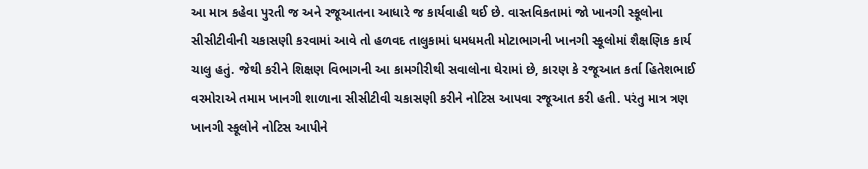આ માત્ર કહેવા પુરતી જ અને રજૂઆતના આધારે જ કાર્યવાહી થઈ છે. વાસ્તવિકતામાં જો ખાનગી સ્કૂલોના સીસીટીવીની ચકાસણી કરવામાં આવે તો હળવદ તાલુકામાં ધમધમતી મોટાભાગની ખાનગી સ્કૂલોમાં શૈક્ષણિક કાર્ય ચાલુ હતું. જેથી કરીને શિક્ષણ વિભાગની આ કામગીરીથી સવાલોના ઘેરામાં છે, કારણ કે રજૂઆત કર્તા હિતેશભાઈ વરમોરાએ તમામ ખાનગી શાળાના સીસીટીવી ચકાસણી કરીને નોટિસ આપવા રજૂઆત કરી હતી. પરંતુ માત્ર ત્રણ ખાનગી સ્કૂલોને નોટિસ આપીને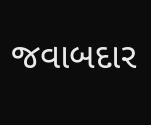જવાબદાર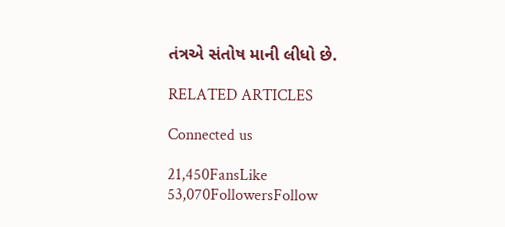તંત્રએ સંતોષ માની લીધો છે.

RELATED ARTICLES

Connected us

21,450FansLike
53,070FollowersFollow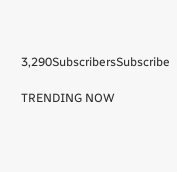3,290SubscribersSubscribe

TRENDING NOW